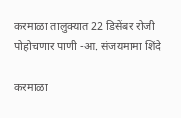करमाळा तालुक्यात 22 डिसेंबर रोजी पोहोचणार पाणी -आ. संजयमामा शिंदे

करमाळा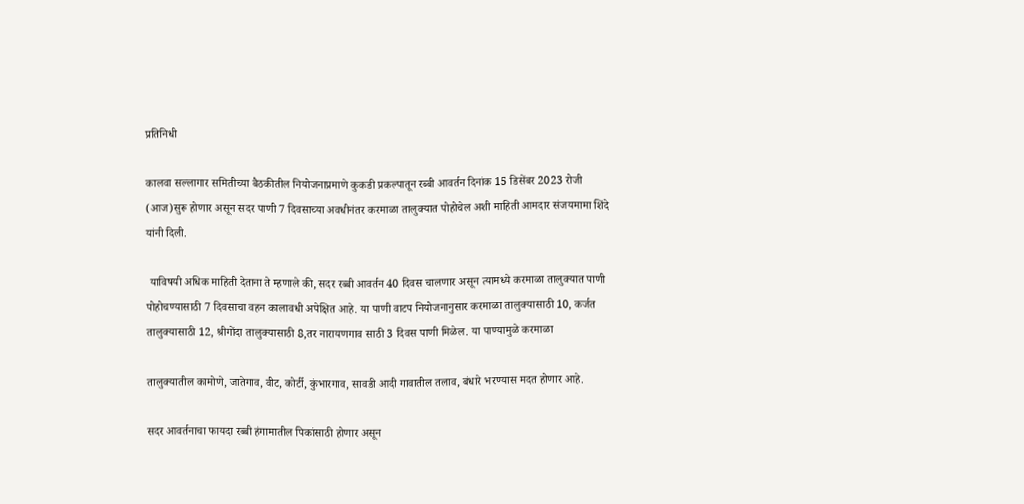प्रतिनिधी

कालवा सल्लागार समितीच्या बैठकीतील नियोजनाप्रमाणे कुकडी प्रकल्पातून रब्बी आवर्तन दिनांक 15 डिसेंबर 2023 रोजी (आज)सुरू होणार असून सदर पाणी 7 दिवसाच्या अवधीनंतर करमाळा तालुक्यात पोहोचेल अशी माहिती आमदार संजयमामा शिंदे यांनी दिली.

 याविषयी अधिक माहिती देताना ते म्हणाले की, सदर रब्बी आवर्तन 40 दिवस चालणार असून त्यामध्ये करमाळा तालुक्यात पाणी पोहोचण्यासाठी 7 दिवसाचा वहन कालावधी अपेक्षित आहे. या पाणी वाटप नियोजनानुसार करमाळा तालुक्यासाठी 10, कर्जत तालुक्यासाठी 12, श्रीगोंदा तालुक्यासाठी 8,तर नारायणगाव साठी 3 दिवस पाणी मिळेल. या पाण्यामुळे करमाळा

तालुक्यातील कामोणे, जातेगाव, वीट, कोर्टी, कुंभारगाव, सावडी आदी गावातील तलाव, बंधारे भरण्यास मदत होणार आहे.

सदर आवर्तनाचा फायदा रब्बी हंगामातील पिकांसाठी होणार असून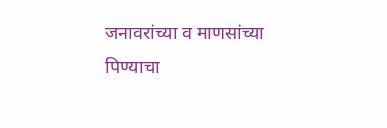जनावरांच्या व माणसांच्या पिण्याचा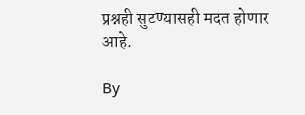प्रश्नही सुटण्यासही मदत होणार आहे.

By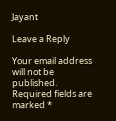Jayant

Leave a Reply

Your email address will not be published. Required fields are marked *